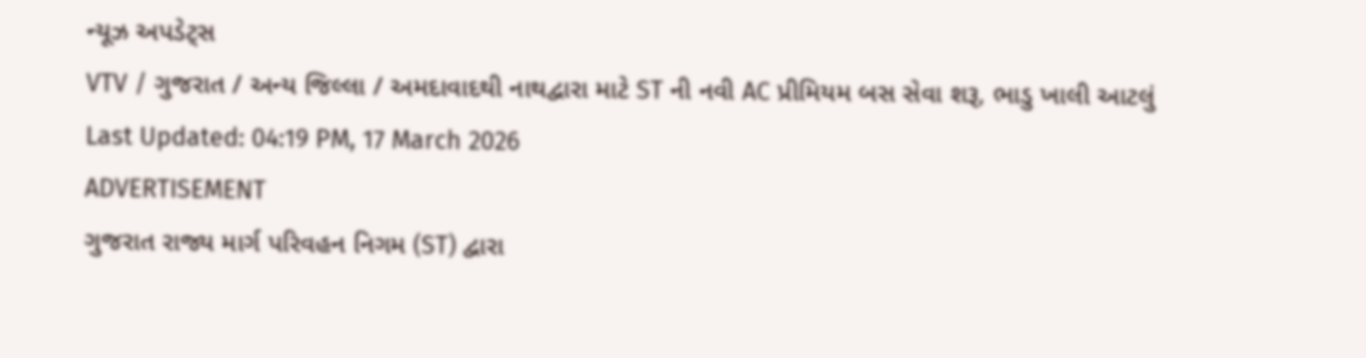ન્યૂઝ અપડેટ્સ
VTV / ગુજરાત / અન્ય જિલ્લા / અમદાવાદથી નાથદ્વારા માટે ST ની નવી AC પ્રીમિયમ બસ સેવા શરૂ, ભાડુ ખાલી આટલું
Last Updated: 04:19 PM, 17 March 2026
ADVERTISEMENT
ગુજરાત રાજ્ય માર્ગ પરિવહન નિગમ (ST) દ્વારા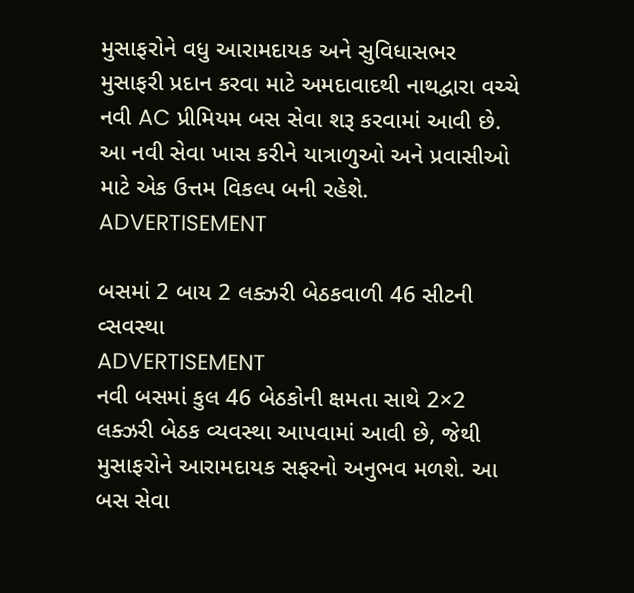મુસાફરોને વધુ આરામદાયક અને સુવિધાસભર મુસાફરી પ્રદાન કરવા માટે અમદાવાદથી નાથદ્વારા વચ્ચે નવી AC પ્રીમિયમ બસ સેવા શરૂ કરવામાં આવી છે. આ નવી સેવા ખાસ કરીને યાત્રાળુઓ અને પ્રવાસીઓ માટે એક ઉત્તમ વિકલ્પ બની રહેશે.
ADVERTISEMENT

બસમાં 2 બાય 2 લક્ઝરી બેઠકવાળી 46 સીટની વ્સવસ્થા
ADVERTISEMENT
નવી બસમાં કુલ 46 બેઠકોની ક્ષમતા સાથે 2×2 લક્ઝરી બેઠક વ્યવસ્થા આપવામાં આવી છે, જેથી મુસાફરોને આરામદાયક સફરનો અનુભવ મળશે. આ બસ સેવા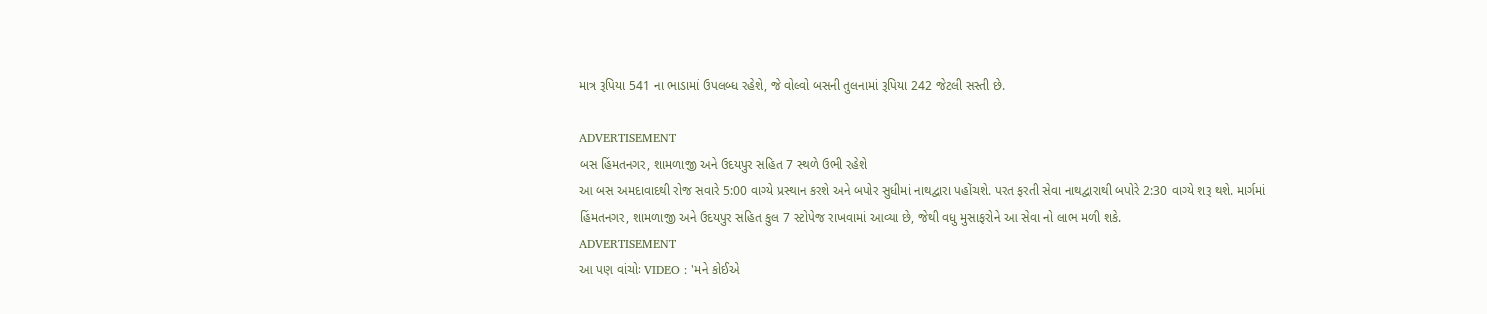માત્ર રૂપિયા 541 ના ભાડામાં ઉપલબ્ધ રહેશે, જે વોલ્વો બસની તુલનામાં રૂપિયા 242 જેટલી સસ્તી છે.

ADVERTISEMENT
બસ હિંમતનગર, શામળાજી અને ઉદયપુર સહિત 7 સ્થળે ઉભી રહેશે
આ બસ અમદાવાદથી રોજ સવારે 5:00 વાગ્યે પ્રસ્થાન કરશે અને બપોર સુધીમાં નાથદ્વારા પહોંચશે. પરત ફરતી સેવા નાથદ્વારાથી બપોરે 2:30 વાગ્યે શરૂ થશે. માર્ગમાં હિંમતનગર, શામળાજી અને ઉદયપુર સહિત કુલ 7 સ્ટોપેજ રાખવામાં આવ્યા છે, જેથી વધુ મુસાફરોને આ સેવા નો લાભ મળી શકે.
ADVERTISEMENT
આ પણ વાંચોઃ VIDEO : 'મને કોઈએ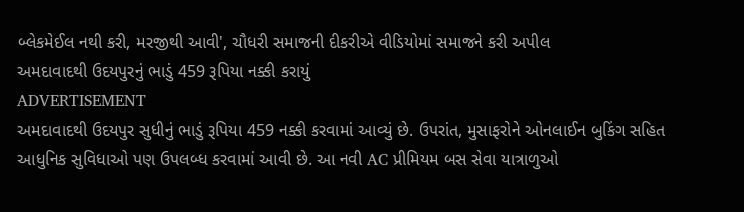બ્લેકમેઈલ નથી કરી, મરજીથી આવી', ચૌધરી સમાજની દીકરીએ વીડિયોમાં સમાજને કરી અપીલ
અમદાવાદથી ઉદયપુરનું ભાડું 459 રૂપિયા નક્કી કરાયું
ADVERTISEMENT
અમદાવાદથી ઉદયપુર સુધીનું ભાડું રૂપિયા 459 નક્કી કરવામાં આવ્યું છે. ઉપરાંત, મુસાફરોને ઓનલાઈન બુકિંગ સહિત આધુનિક સુવિધાઓ પણ ઉપલબ્ધ કરવામાં આવી છે. આ નવી AC પ્રીમિયમ બસ સેવા યાત્રાળુઓ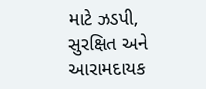માટે ઝડપી, સુરક્ષિત અને આરામદાયક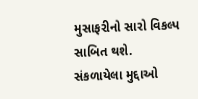મુસાફરીનો સારો વિકલ્પ સાબિત થશે.
સંકળાયેલા મુદ્દાઓ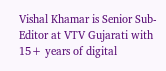Vishal Khamar is Senior Sub-Editor at VTV Gujarati with 15+ years of digital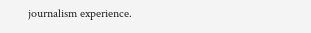journalism experience.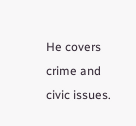He covers crime and civic issues.